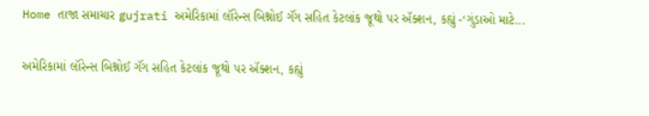Home તાજા સમાચાર gujrati અમેરિકામાં લૉરેન્સ બિશ્નોઈ ગૅંગ સહિત કેટલાંક જૂથો પર ઍક્શન, કહ્યું -‘ગુંડાઓ માટે...

અમેરિકામાં લૉરેન્સ બિશ્નોઈ ગૅંગ સહિત કેટલાંક જૂથો પર ઍક્શન, કહ્યું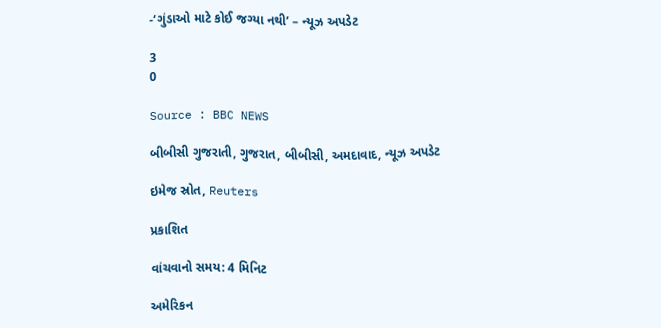-‘ગુંડાઓ માટે કોઈ જગ્યા નથી’ – ન્યૂઝ અપડેટ

3
0

Source : BBC NEWS

બીબીસી ગુજરાતી, ગુજરાત, બીબીસી, અમદાવાદ, ન્યૂઝ અપડેટ

ઇમેજ સ્રોત, Reuters

પ્રકાશિત

વાંચવાનો સમય: 4 મિનિટ

અમેરિકન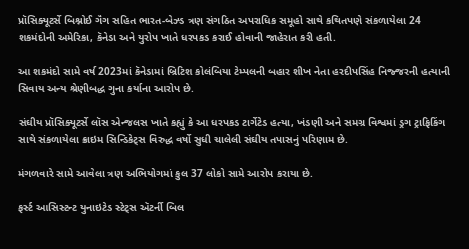પ્રૉસિક્યૂટર્સે બિશ્નોઈ ગૅંગ સહિત ભારત-બેઝ્ડ ત્રણ સંગઠિત અપરાધિક સમૂહો સાથે કથિતપણે સંકળાયેલા 24 શકમંદોની અમેરિકા, કૅનેડા અને યુરોપ ખાતે ધરપકડ કરાઈ હોવાની જાહેરાત કરી હતી.

આ શકમંદો સામે વર્ષ 2023માં કૅનેડામાં બ્રિટિશ કોલંબિયા ટેમ્પલની બહાર શીખ નેતા હરદીપસિંહ નિજ્જરની હત્યાની સિવાય અન્ય શ્રેણીબદ્ધ ગુના કર્યાના આરોપ છે.

સંઘીય પ્રૉસિક્યૂટર્સે લૉસ એન્જલસ ખાતે કહ્યું કે આ ધરપકડ ટાર્ગેટેડ હત્યા, ખંડણી અને સમગ્ર વિશ્વમાં ડ્રગ ટ્રાફિકિંગ સાથે સંકળાયેલા ક્રાઇમ સિન્ડિકેટ્સ વિરુદ્ધ વર્ષો સુધી ચાલેલી સંઘીય તપાસનું પરિણામ છે.

મંગળવારે સામે આવેલા ત્રણ અભિયોગમાં કુલ 37 લોકો સામે આરોપ કરાયા છે.

ફર્સ્ટ આસિસ્ટન્ટ યુનાઇટેડ સ્ટેટ્સ ઍટર્ની બિલ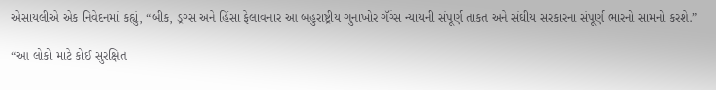એસાયલીએ એક નિવેદનમાં કહ્યું, “બીક, ડ્રગ્સ અને હિંસા ફેલાવનાર આ બહુરાષ્ટ્રીય ગુનાખોર ગૅંગ્સ ન્યાયની સંપૂર્ણ તાકત અને સંઘીય સરકારના સંપૂર્ણ ભારનો સામનો કરશે.”

“આ લોકો માટે કોઈ સુરક્ષિત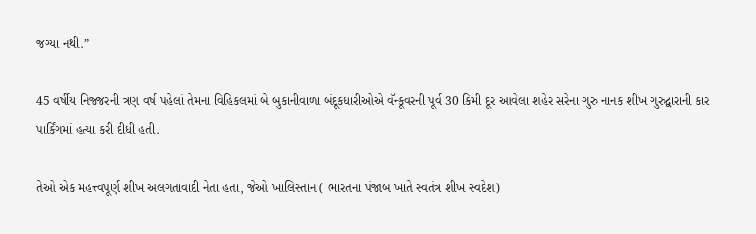જગ્યા નથી.”

45 વર્ષીય નિજ્જરની ત્રણ વર્ષ પહેલાં તેમના વિહિકલમાં બે બુકાનીવાળા બંદૂકધારીઓએ વૅન્કૂવરની પૂર્વ 30 કિમી દૂર આવેલા શહેર સરેના ગુરુ નાનક શીખ ગુરુદ્વારાની કાર પાર્કિંગમાં હત્યા કરી દીધી હતી.

તેઓ એક મહત્ત્વપૂર્ણ શીખ અલગતાવાદી નેતા હતા, જેઓ ખાલિસ્તાન ( ભારતના પંજાબ ખાતે સ્વતંત્ર શીખ સ્વદેશ)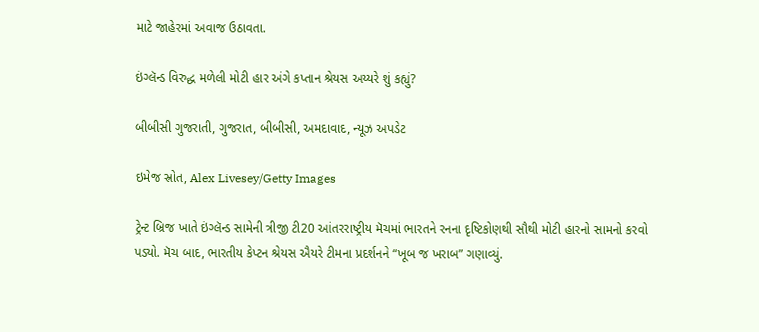માટે જાહેરમાં અવાજ ઉઠાવતા.

ઇંગ્લૅન્ડ વિરુદ્ધ મળેલી મોટી હાર અંગે કપ્તાન શ્રેયસ અય્યરે શું કહ્યું?

બીબીસી ગુજરાતી, ગુજરાત, બીબીસી, અમદાવાદ, ન્યૂઝ અપડેટ

ઇમેજ સ્રોત, Alex Livesey/Getty Images

ટ્રેન્ટ બ્રિજ ખાતે ઇંગ્લૅન્ડ સામેની ત્રીજી ટી20 આંતરરાષ્ટ્રીય મૅચમાં ભારતને રનના દૃષ્ટિકોણથી સૌથી મોટી હારનો સામનો કરવો પડ્યો. મૅચ બાદ, ભારતીય કેપ્ટન શ્રેયસ ઐયરે ટીમના પ્રદર્શનને “ખૂબ જ ખરાબ” ગણાવ્યું.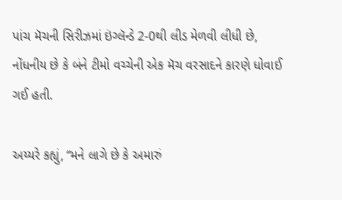પાંચ મૅચની સિરીઝમાં ઇંગ્લૅન્ડે 2-0થી લીડ મેળવી લીધી છે, નોંધનીય છે કે બંને ટીમો વચ્ચેની એક મૅચ વરસાદને કારણે ધોવાઈ ગઈ હતી.

અય્યરે કહ્યું, “મને લાગે છે કે અમારું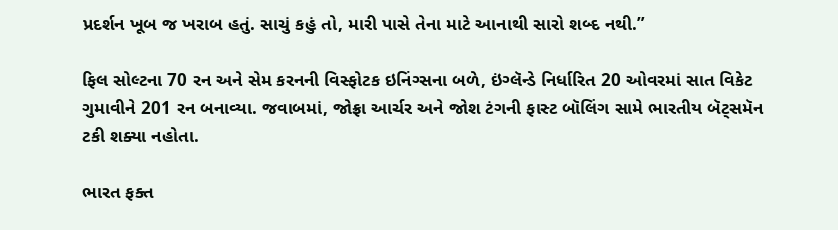પ્રદર્શન ખૂબ જ ખરાબ હતું. સાચું કહું તો, મારી પાસે તેના માટે આનાથી સારો શબ્દ નથી.”

ફિલ સોલ્ટના 70 રન અને સેમ કરનની વિસ્ફોટક ઇનિંગ્સના બળે, ઇંગ્લૅન્ડે નિર્ધારિત 20 ઓવરમાં સાત વિકેટ ગુમાવીને 201 રન બનાવ્યા. જવાબમાં, જોફ્રા આર્ચર અને જોશ ટંગની ફાસ્ટ બૉલિંગ સામે ભારતીય બૅટ્સમૅન ટકી શક્યા નહોતા.

ભારત ફક્ત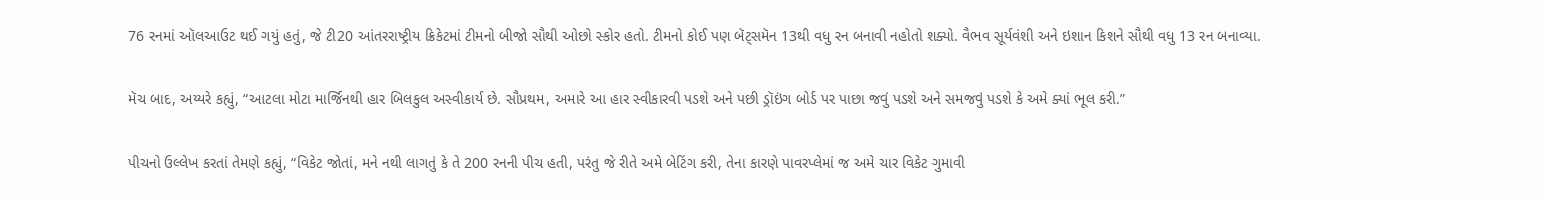76 રનમાં ઑલઆઉટ થઈ ગયું હતું, જે ટી20 આંતરરાષ્ટ્રીય ક્રિકેટમાં ટીમનો બીજો સૌથી ઓછો સ્કોર હતો. ટીમનો કોઈ પણ બૅટ્સમૅન 13થી વધુ રન બનાવી નહોતો શક્યો. વૈભવ સૂર્યવંશી અને ઇશાન કિશને સૌથી વધુ 13 રન બનાવ્યા.

મૅચ બાદ, અય્યરે કહ્યું, “આટલા મોટા માર્જિનથી હાર બિલકુલ અસ્વીકાર્ય છે. સૌપ્રથમ, અમારે આ હાર સ્વીકારવી પડશે અને પછી ડ્રૉઇંગ બોર્ડ પર પાછા જવું પડશે અને સમજવું પડશે કે અમે ક્યાં ભૂલ કરી.”

પીચનો ઉલ્લેખ કરતાં તેમણે કહ્યું, “વિકેટ જોતાં, મને નથી લાગતું કે તે 200 રનની પીચ હતી, પરંતુ જે રીતે અમે બેટિંગ કરી, તેના કારણે પાવરપ્લેમાં જ અમે ચાર વિકેટ ગુમાવી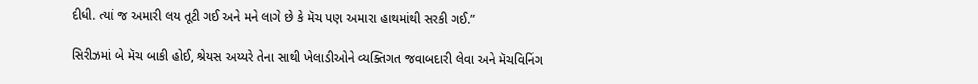દીધી. ત્યાં જ અમારી લય તૂટી ગઈ અને મને લાગે છે કે મૅચ પણ અમારા હાથમાંથી સરકી ગઈ.”

સિરીઝમાં બે મૅચ બાકી હોઈ, શ્રેયસ અય્યરે તેના સાથી ખેલાડીઓને વ્યક્તિગત જવાબદારી લેવા અને મૅચવિનિંગ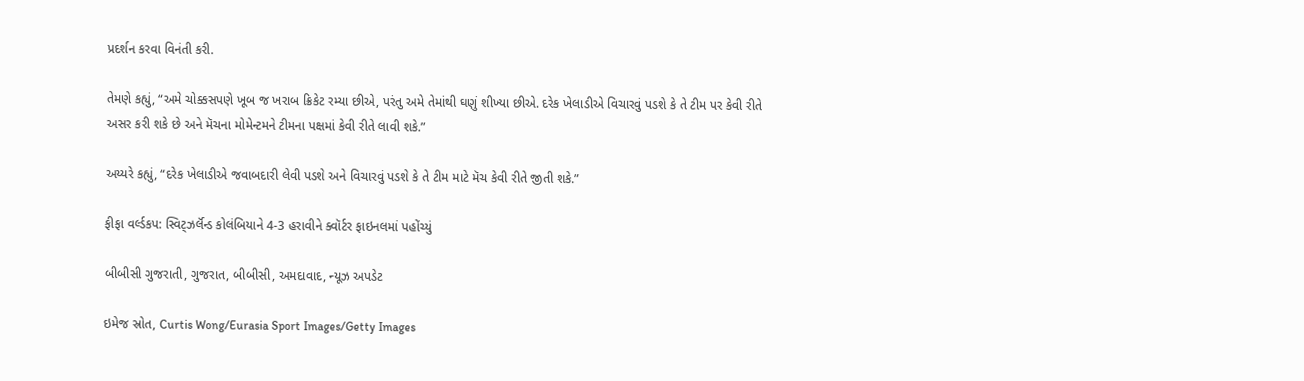પ્રદર્શન કરવા વિનંતી કરી.

તેમણે કહ્યું, “અમે ચોક્કસપણે ખૂબ જ ખરાબ ક્રિકેટ રમ્યા છીએ, પરંતુ અમે તેમાંથી ઘણું શીખ્યા છીએ. દરેક ખેલાડીએ વિચારવું પડશે કે તે ટીમ પર કેવી રીતે અસર કરી શકે છે અને મૅચના મોમેન્ટમને ટીમના પક્ષમાં કેવી રીતે લાવી શકે.”

અય્યરે કહ્યું, “દરેક ખેલાડીએ જવાબદારી લેવી પડશે અને વિચારવું પડશે કે તે ટીમ માટે મૅચ કેવી રીતે જીતી શકે.”

ફીફા વર્લ્ડકપ: સ્વિટ્ઝર્લૅન્ડ કોલંબિયાને 4-3 હરાવીને ક્વૉર્ટર ફાઇનલમાં પહોંચ્યું

બીબીસી ગુજરાતી, ગુજરાત, બીબીસી, અમદાવાદ, ન્યૂઝ અપડેટ

ઇમેજ સ્રોત, Curtis Wong/Eurasia Sport Images/Getty Images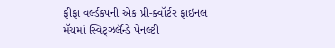ફીફા વર્લ્ડકપની એક પ્રી-ક્વૉર્ટર ફાઇનલ મૅચમાં સ્વિટ્ઝર્લૅન્ડે પેનલ્ટી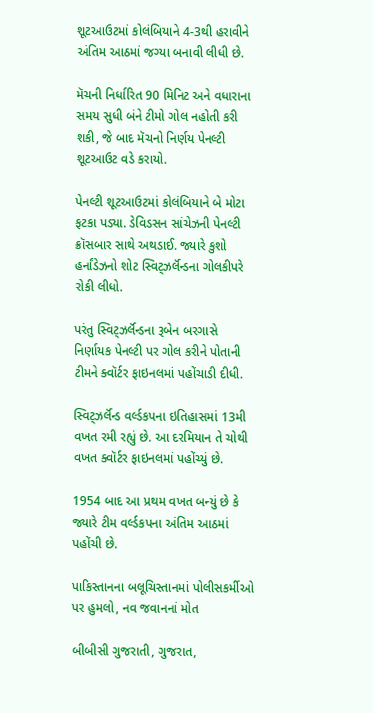શૂટઆઉટમાં કોલંબિયાને 4-3થી હરાવીને અંતિમ આઠમાં જગ્યા બનાવી લીધી છે.

મૅચની નિર્ધારિત 90 મિનિટ અને વધારાના સમય સુધી બંને ટીમો ગોલ નહોતી કરી શકી, જે બાદ મૅચનો નિર્ણય પેનલ્ટી શૂટઆઉટ વડે કરાયો.

પેનલ્ટી શૂટઆઉટમાં કોલંબિયાને બે મોટા ફટકા પડ્યા. ડેવિડસન સાંચેઝની પેનલ્ટી ક્રૉસબાર સાથે અથડાઈ. જ્યારે કુશો હર્નાંડેઝનો શોટ સ્વિટ્ઝર્લૅન્ડના ગોલકીપરે રોકી લીધો.

પરંતુ સ્વિટ્ઝર્લૅન્ડના રૂબેન બરગાસે નિર્ણાયક પેનલ્ટી પર ગોલ કરીને પોતાની ટીમને ક્વૉર્ટર ફાઇનલમાં પહોંચાડી દીધી.

સ્વિટ્ઝર્લૅન્ડ વર્લ્ડકપના ઇતિહાસમાં 13મી વખત રમી રહ્યું છે. આ દરમિયાન તે ચોથી વખત ક્વૉર્ટર ફાઇનલમાં પહોંચ્યું છે.

1954 બાદ આ પ્રથમ વખત બન્યું છે કે જ્યારે ટીમ વર્લ્ડકપના અંતિમ આઠમાં પહોંચી છે.

પાકિસ્તાનના બલૂચિસ્તાનમાં પોલીસકર્મીઓ પર હુમલો, નવ જવાનનાં મોત

બીબીસી ગુજરાતી, ગુજરાત,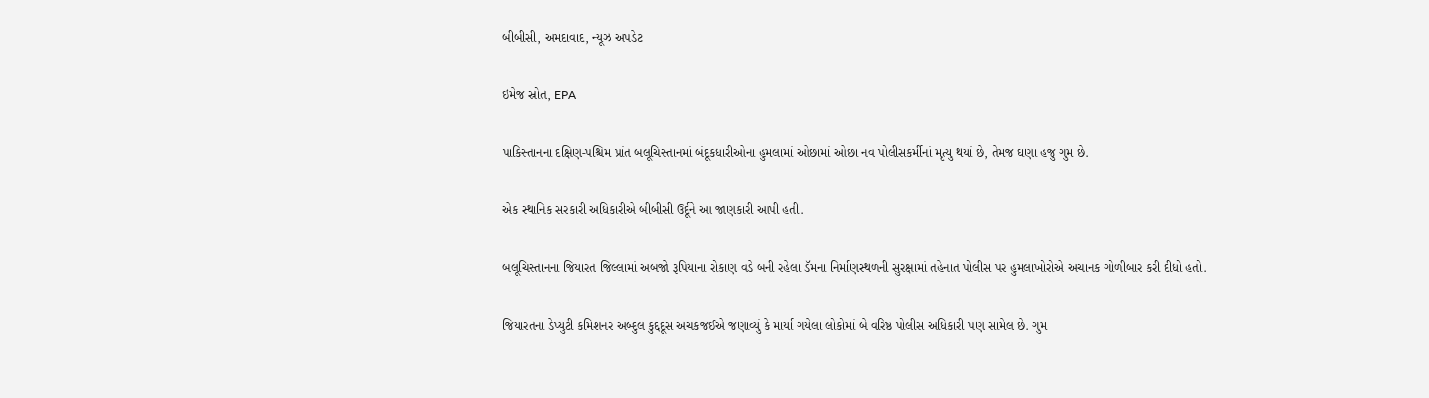બીબીસી, અમદાવાદ, ન્યૂઝ અપડેટ

ઇમેજ સ્રોત, EPA

પાકિસ્તાનના દક્ષિણ-પશ્ચિમ પ્રાંત બલૂચિસ્તાનમાં બંદૂકધારીઓના હુમલામાં ઓછામાં ઓછા નવ પોલીસકર્મીનાં મૃત્યુ થયાં છે, તેમજ ઘણા હજુ ગુમ છે.

એક સ્થાનિક સરકારી અધિકારીએ બીબીસી ઉર્દૂને આ જાણકારી આપી હતી.

બલૂચિસ્તાનના જિયારત જિલ્લામાં અબજો રૂપિયાના રોકાણ વડે બની રહેલા ડૅમના નિર્માણસ્થળની સુરક્ષામાં તહેનાત પોલીસ પર હુમલાખોરોએ અચાનક ગોળીબાર કરી દીધો હતો.

જિયારતના ડેપ્યુટી કમિશનર અબ્દુલ કુદ્દદૂસ અચકજઈએ જણાવ્યું કે માર્યા ગયેલા લોકોમાં બે વરિષ્ઠ પોલીસ અધિકારી પણ સામેલ છે. ગુમ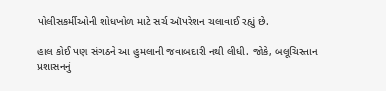પોલીસકર્મીઓની શોધખોળ માટે સર્ચ ઑપરેશન ચલાવાઈ રહ્યું છે.

હાલ કોઈ પણ સંગઠને આ હુમલાની જવાબદારી નથી લીધી. જોકે, બલૂચિસ્તાન પ્રશાસનનું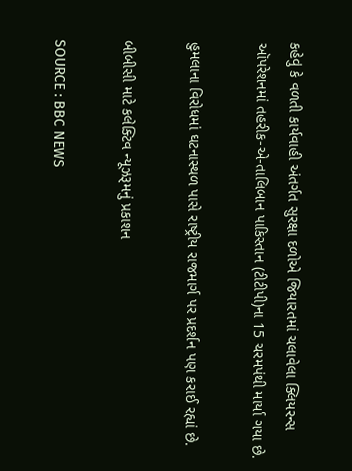કહેવું કે વળતી કાર્યવાહી અંતર્ગત સુરક્ષા દળોએ જિયારતમાં ચલાવેલા ક્લિયરન્સ ઑપરેશનમાં તહરીક-એ-તાલિબાન પાકિસ્તાન (ટીટીપી)ના 15 ચરમપંથી માર્યા ગયા છે.

હુમલાના વિરોધમાં ઘટનાસ્થળ પાસે રાષ્ટ્રીય રાજમાર્ગ પર પ્રદર્શન પણ કરાઈ રહ્યાં છે.

બીબીસી માટે કલેક્ટિવ ન્યૂઝરૂમનું પ્રકાશન

SOURCE : BBC NEWS